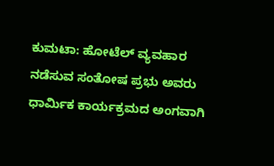ಕುಮಟಾ: ಹೋಟೆಲ್ ವ್ಯವಹಾರ ನಡೆಸುವ ಸಂತೋಷ ಪ್ರಭು ಅವರು ಧಾರ್ಮಿಕ ಕಾರ್ಯಕ್ರಮದ ಅಂಗವಾಗಿ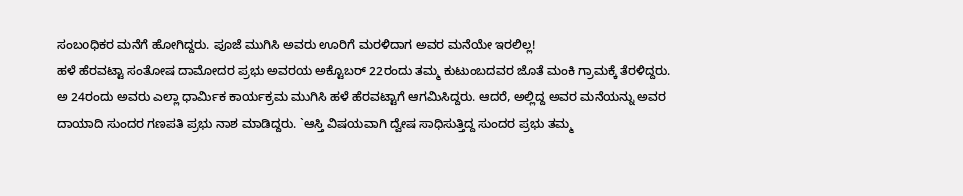ಸಂಬoಧಿಕರ ಮನೆಗೆ ಹೋಗಿದ್ದರು. ಪೂಜೆ ಮುಗಿಸಿ ಅವರು ಊರಿಗೆ ಮರಳಿದಾಗ ಅವರ ಮನೆಯೇ ಇರಲಿಲ್ಲ!
ಹಳೆ ಹೆರವಟ್ಟಾ ಸಂತೋಷ ದಾಮೋದರ ಪ್ರಭು ಅವರಯ ಅಕ್ಟೊಬರ್ 22ರಂದು ತಮ್ಮ ಕುಟುಂಬದವರ ಜೊತೆ ಮಂಕಿ ಗ್ರಾಮಕ್ಕೆ ತೆರಳಿದ್ದರು. ಅ 24ರಂದು ಅವರು ಎಲ್ಲಾ ಧಾರ್ಮಿಕ ಕಾರ್ಯಕ್ರಮ ಮುಗಿಸಿ ಹಳೆ ಹೆರವಟ್ಟಾಗೆ ಆಗಮಿಸಿದ್ದರು. ಆದರೆ, ಅಲ್ಲಿದ್ದ ಅವರ ಮನೆಯನ್ನು ಅವರ ದಾಯಾದಿ ಸುಂದರ ಗಣಪತಿ ಪ್ರಭು ನಾಶ ಮಾಡಿದ್ದರು. `ಆಸ್ತಿ ವಿಷಯವಾಗಿ ದ್ವೇಷ ಸಾಧಿಸುತ್ತಿದ್ದ ಸುಂದರ ಪ್ರಭು ತಮ್ಮ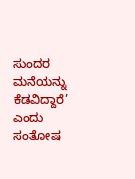ಸುಂದರ ಮನೆಯನ್ನು ಕೆಡವಿದ್ದಾರೆ’ ಎಂದು ಸಂತೋಷ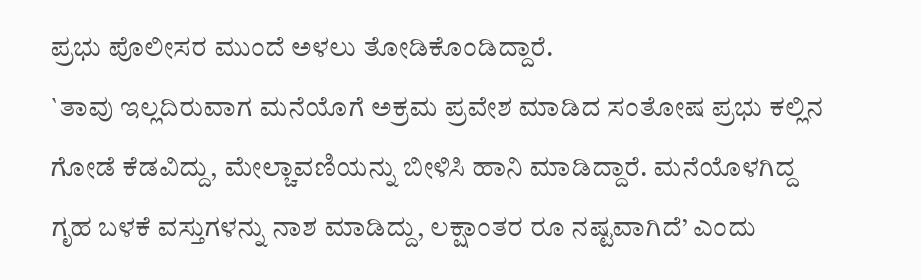ಪ್ರಭು ಪೊಲೀಸರ ಮುಂದೆ ಅಳಲು ತೋಡಿಕೊಂಡಿದ್ದಾರೆ.
`ತಾವು ಇಲ್ಲದಿರುವಾಗ ಮನೆಯೊಗೆ ಅಕ್ರಮ ಪ್ರವೇಶ ಮಾಡಿದ ಸಂತೋಷ ಪ್ರಭು ಕಲ್ಲಿನ ಗೋಡೆ ಕೆಡವಿದ್ದು, ಮೇಲ್ಚಾವಣಿಯನ್ನು ಬೀಳಿಸಿ ಹಾನಿ ಮಾಡಿದ್ದಾರೆ. ಮನೆಯೊಳಗಿದ್ದ ಗೃಹ ಬಳಕೆ ವಸ್ತುಗಳನ್ನು ನಾಶ ಮಾಡಿದ್ದು, ಲಕ್ಷಾಂತರ ರೂ ನಷ್ಟವಾಗಿದೆ’ ಎಂದು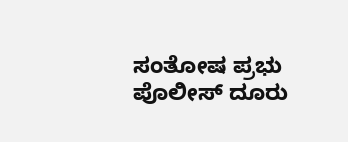ಸಂತೋಷ ಪ್ರಭು ಪೊಲೀಸ್ ದೂರು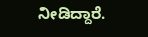ನೀಡಿದ್ದಾರೆ.